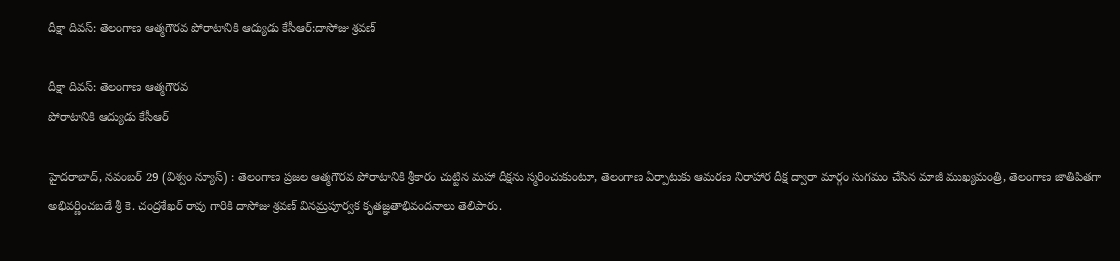దీక్షా దివస్: తెలంగాణ ఆత్మగౌరవ పోరాటానికి ఆద్యుడు కేసీఆర్‌:దాసోజు శ్రవణ్

దీక్షా దివస్: తెలంగాణ ఆత్మగౌరవ
పోరాటానికి ఆద్యుడు కేసీఆర్‌

హైదరాబాద్‌, నవంబర్‌ 29 (విశ్వం న్యూస్) : తెలంగాణ ప్రజల ఆత్మగౌరవ పోరాటానికి శ్రీకారం చుట్టిన మహా దీక్షను స్మరించుకుంటూ, తెలంగాణ ఏర్పాటుకు ఆమరణ నిరాహార దీక్ష ద్వారా మార్గం సుగమం చేసిన మాజీ ముఖ్యమంత్రి, తెలంగాణ జాతిపితగా అభివర్ణించబడే శ్రీ కె. చంద్రశేఖర్ రావు గారికి దాసోజు శ్రవణ్ వినమ్రపూర్వక కృతజ్ఞతాభివందనాలు తెలిపారు.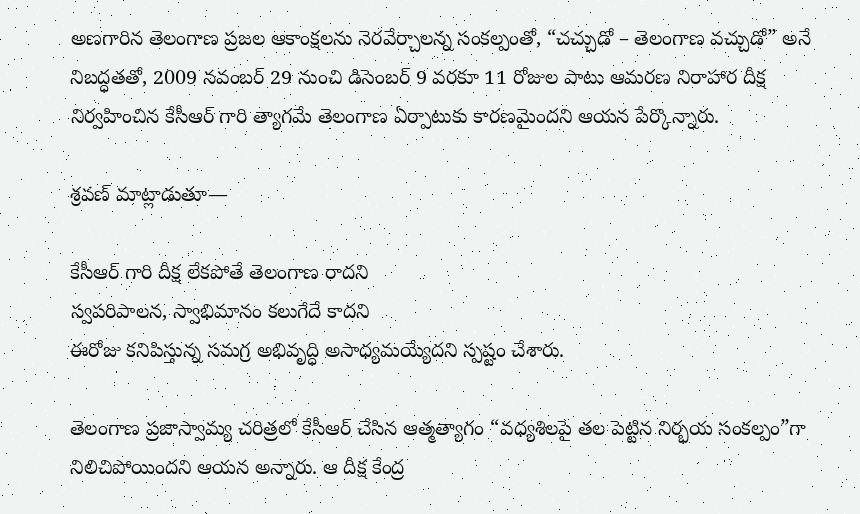అణగారిన తెలంగాణ ప్రజల ఆకాంక్షలను నెరవేర్చాలన్న సంకల్పంతో, “చచ్చుడో – తెలంగాణ వచ్చుడో” అనే నిబద్ధతతో, 2009 నవంబర్ 29 నుంచి డిసెంబర్ 9 వరకూ 11 రోజుల పాటు ఆమరణ నిరాహార దీక్ష నిర్వహించిన కేసీఆర్ గారి త్యాగమే తెలంగాణ ఏర్పాటుకు కారణమైందని ఆయన పేర్కొన్నారు.

శ్రవణ్ మాట్లాడుతూ—

కేసీఆర్ గారి దీక్ష లేకపోతే తెలంగాణ రాదని
స్వపరిపాలన, స్వాభిమానం కలుగేదే కాదని
ఈరోజు కనిపిస్తున్న సమగ్ర అభివృద్ధి అసాధ్యమయ్యేదని స్పష్టం చేశారు.

తెలంగాణ ప్రజాస్వామ్య చరిత్రలో కేసీఆర్ చేసిన ఆత్మత్యాగం “వధ్యశిలపై తల పెట్టిన నిర్భయ సంకల్పం”గా నిలిచిపోయిందని ఆయన అన్నారు. ఆ దీక్ష కేంద్ర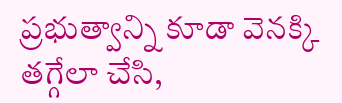ప్రభుత్వాన్ని కూడా వెనక్కి తగ్గేలా చేసి,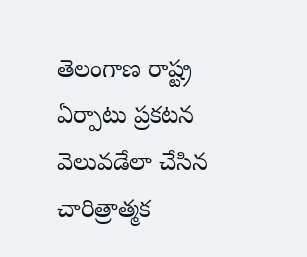తెలంగాణ రాష్ట్ర ఏర్పాటు ప్రకటన వెలువడేలా చేసిన చారిత్రాత్మక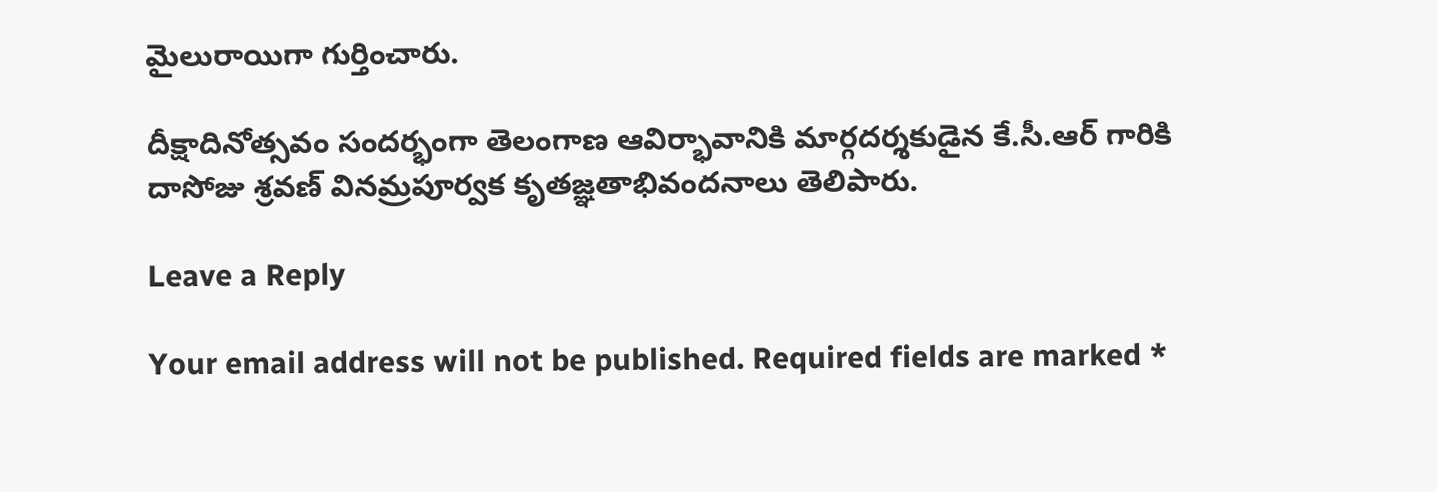మైలురాయిగా గుర్తించారు.

దీక్షాదినోత్సవం సందర్భంగా తెలంగాణ ఆవిర్భావానికి మార్గదర్శకుడైన కే.సీ.ఆర్ గారికి దాసోజు శ్రవణ్ వినమ్రపూర్వక కృతజ్ఞతాభివందనాలు తెలిపారు.

Leave a Reply

Your email address will not be published. Required fields are marked *